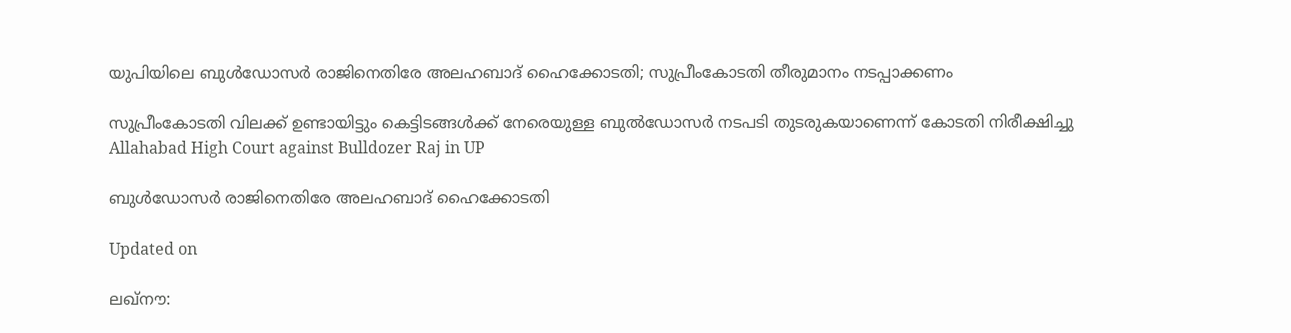യുപിയിലെ ബുൾഡോസർ രാജിനെതിരേ അലഹബാദ് ഹൈക്കോടതി; സുപ്രീംകോടതി തീരുമാനം നടപ്പാക്കണം

സുപ്രീംകോടതി വിലക്ക് ഉണ്ടായിട്ടും കെട്ടിടങ്ങൾക്ക് നേരെയുള്ള ബുൽഡോസർ നടപടി തുടരുകയാണെന്ന് കോടതി നിരീക്ഷിച്ചു
Allahabad High Court against Bulldozer Raj in UP

ബുൾഡോസർ രാജിനെതിരേ അലഹബാദ് ഹൈക്കോടതി

Updated on

ലഖ്നൗ: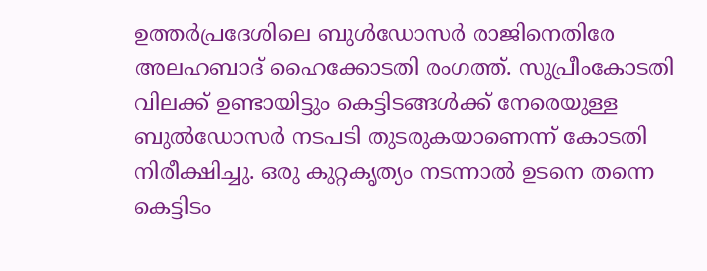ഉത്തർപ്രദേശിലെ ബുൾഡോസർ രാജിനെതിരേ അലഹബാദ് ഹൈക്കോടതി രംഗത്ത്. സുപ്രീംകോടതി വിലക്ക് ഉണ്ടായിട്ടും കെട്ടിടങ്ങൾക്ക് നേരെയുള്ള ബുൽഡോസർ നടപടി തുടരുകയാണെന്ന് കോടതി നിരീക്ഷിച്ചു. ഒരു കുറ്റകൃത്യം നടന്നാൽ ഉടനെ തന്നെ കെട്ടിടം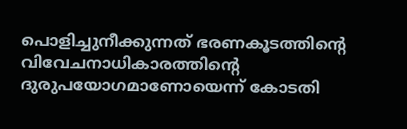പൊളിച്ചുനീക്കുന്നത് ഭരണകൂടത്തിന്‍റെ വിവേചനാധികാരത്തിന്‍റെ ദുരുപയോഗമാണോയെന്ന് കോടതി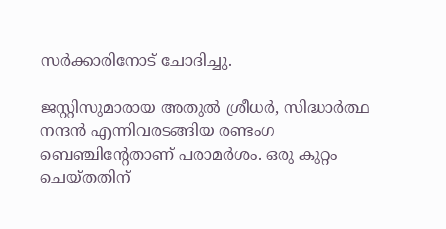സർക്കാരിനോട് ചോദിച്ചു.

ജസ്റ്റിസുമാരായ അതുൽ ശ്രീധർ, സിദ്ധാർത്ഥ നന്ദൻ എന്നിവരടങ്ങിയ രണ്ടംഗ ബെഞ്ചിന്‍റേതാണ് പരാമർശം. ഒരു കുറ്റം ചെയ്തതിന്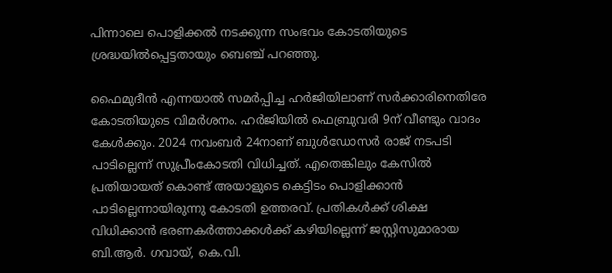പിന്നാലെ പൊളിക്കൽ നടക്കുന്ന സംഭവം കോടതിയുടെ ശ്രദ്ധയിൽപ്പെട്ടതായും ബെഞ്ച് പറഞ്ഞു.

ഫൈമുദീൻ എന്നയാൽ സമർപ്പിച്ച ഹർജിയിലാണ് സർക്കാരിനെതിരേ കോടതിയുടെ വിമർശനം. ഹർജിയിൽ ഫെബ്രുവരി 9ന് വീണ്ടും വാദം കേൾക്കും. 2024 നവംബർ 24നാണ് ബുൾഡോസർ രാജ് നടപടി പാടില്ലെന്ന് സുപ്രീംകോടതി വിധിച്ചത്. എതെങ്കിലും കേസിൽ പ്രതിയായത് കൊണ്ട് അയാളുടെ കെട്ടിടം പൊളിക്കാൻ പാടില്ലെന്നായിരുന്നു കോടതി ഉത്തരവ്. പ്രതികൾക്ക് ശിക്ഷ വിധിക്കാൻ ഭരണകർത്താക്കൾക്ക് കഴിയില്ലെന്ന് ജസ്റ്റിസുമാരായ ബി.ആർ. ഗവായ്, കെ.വി.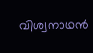വിശ്വനാഥൻ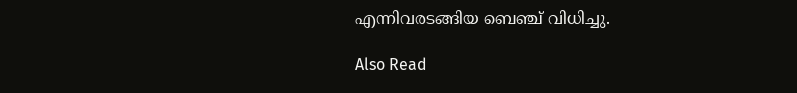എന്നിവരടങ്ങിയ ബെഞ്ച് വിധിച്ചു.

Also Read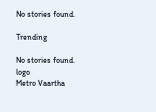No stories found.

Trending

No stories found.
logo
Metro Vaartha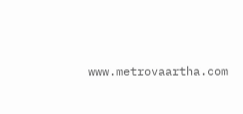www.metrovaartha.com